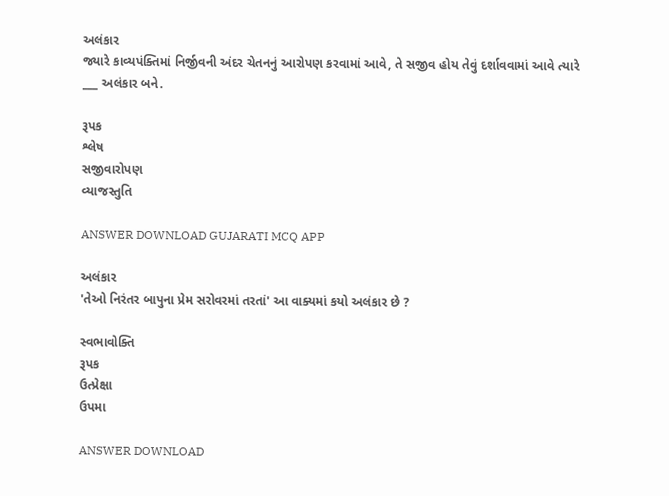અલંકાર
જ્યારે કાવ્યપંક્તિમાં નિર્જીવની અંદર ચેતનનું આરોપણ કરવામાં આવે, તે સજીવ હોય તેવું દર્શાવવામાં આવે ત્યારે ___ અલંકાર બને.

રૂપક
શ્લેષ
સજીવારોપણ
વ્યાજસ્તુતિ

ANSWER DOWNLOAD GUJARATI MCQ APP

અલંકાર
'તેઓ નિરંતર બાપુના પ્રેમ સરોવરમાં તરતાં' આ વાક્યમાં કયો અલંકાર છે ?

સ્વભાવોક્તિ
રૂપક
ઉત્પ્રેક્ષા
ઉપમા

ANSWER DOWNLOAD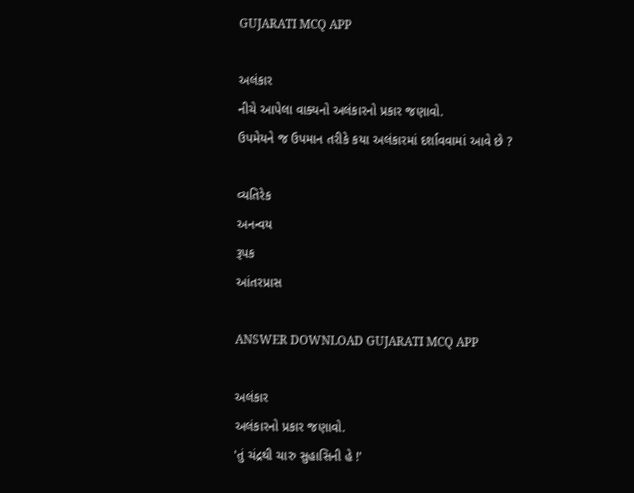GUJARATI MCQ APP

અલંકાર
નીચે આપેલા વાક્યનો અલંકારનો પ્રકાર જણાવો.
ઉપમેયને જ ઉપમાન તરીકે કયા અલંકારમાં દર્શાવવામાં આવે છે ?

વ્યતિરેક
અનન્વય
રૂપક
આંતરપ્રાસ

ANSWER DOWNLOAD GUJARATI MCQ APP

અલંકાર
અલંકારનો પ્રકાર જણાવો.
'તું ચંદ્રથી ચારુ સુહાસિની હે !'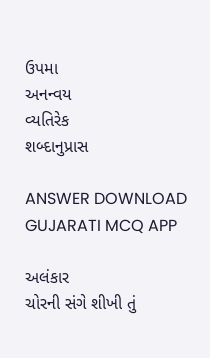ઉપમા
અનન્વય
વ્યતિરેક
શબ્દાનુપ્રાસ

ANSWER DOWNLOAD GUJARATI MCQ APP

અલંકાર
ચોરની સંગે શીખી તું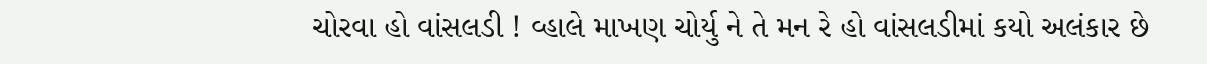ચોરવા હો વાંસલડી ! વ્હાલે માખણ ચોર્યુ ને તે મન રે હો વાંસલડીમાં કયો અલંકાર છે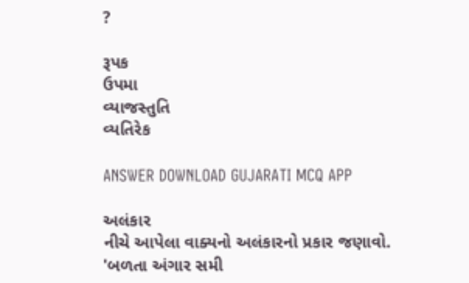?

રૂપક
ઉપમા
વ્યાજસ્તુતિ
વ્યતિરેક

ANSWER DOWNLOAD GUJARATI MCQ APP

અલંકાર
નીચે આપેલા વાક્યનો અલંકારનો પ્રકાર જણાવો.
'બળતા અંગાર સમી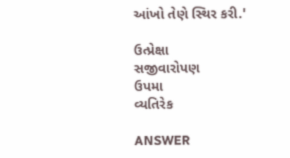આંખો તેણે સ્થિર કરી.'

ઉત્પ્રેક્ષા
સજીવારોપણ
ઉપમા
વ્યતિરેક

ANSWER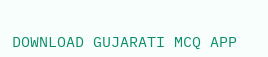DOWNLOAD GUJARATI MCQ APP